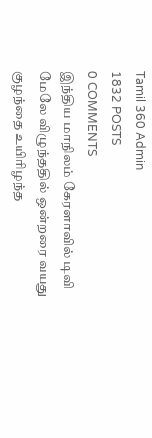Tamil 360 Admin
1832 POSTS
0 COMMENTS
இந்திய மாநிலம் கேரளாவில் டிவி மேலே விழுந்ததில் ஒன்றரை வயது குழந்தை உயிரிழந்த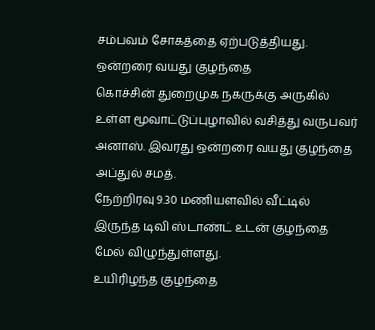சம்பவம் சோகத்தை ஏற்படுத்தியது.
ஒன்றரை வயது குழந்தை
கொச்சின் துறைமுக நகருக்கு அருகில் உள்ள மூவாட்டுப்புழாவில் வசித்து வருபவர் அனாஸ். இவரது ஒன்றரை வயது குழந்தை அப்துல் சமத்.
நேற்றிரவு 9.30 மணியளவில் வீட்டில் இருந்த டிவி ஸ்டாண்ட் உடன் குழந்தை மேல் விழுந்துள்ளது.
உயிரிழந்த குழந்தை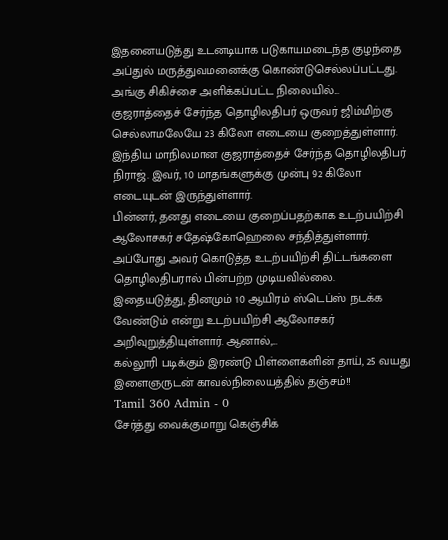இதனையடுத்து உடனடியாக படுகாயமடைந்த குழந்தை அப்துல் மருத்துவமனைக்கு கொண்டுசெல்லப்பட்டது.
அங்கு சிகிச்சை அளிக்கப்பட்ட நிலையில்...
குஜராத்தைச் சேர்ந்த தொழிலதிபர் ஒருவர் ஜிம்மிற்கு செல்லாமலேயே 23 கிலோ எடையை குறைத்துள்ளார்.
இந்திய மாநிலமான குஜராத்தைச் சேர்ந்த தொழிலதிபர் நிராஜ். இவர், 10 மாதங்களுக்கு முன்பு 92 கிலோ எடையுடன் இருந்துள்ளார்.
பின்னர், தனது எடையை குறைப்பதற்காக உடற்பயிற்சி ஆலோசகர் சதேஷ்கோஹெலை சந்தித்துள்ளார். அப்போது அவர் கொடுத்த உடற்பயிற்சி திட்டங்களை தொழிலதிபரால் பின்பற்ற முடியவில்லை.
இதையடுத்து, தினமும் 10 ஆயிரம் ஸ்டெப்ஸ் நடக்க வேண்டும் என்று உடற்பயிற்சி ஆலோசகர் அறிவுறுத்தியுள்ளார். ஆனால்,...
கல்லூரி படிக்கும் இரண்டு பிள்ளைகளின் தாய், 25 வயது இளைஞருடன் காவல்நிலையத்தில் தஞ்சம்!!
Tamil 360 Admin - 0
சேர்த்து வைக்குமாறு கெஞ்சிக்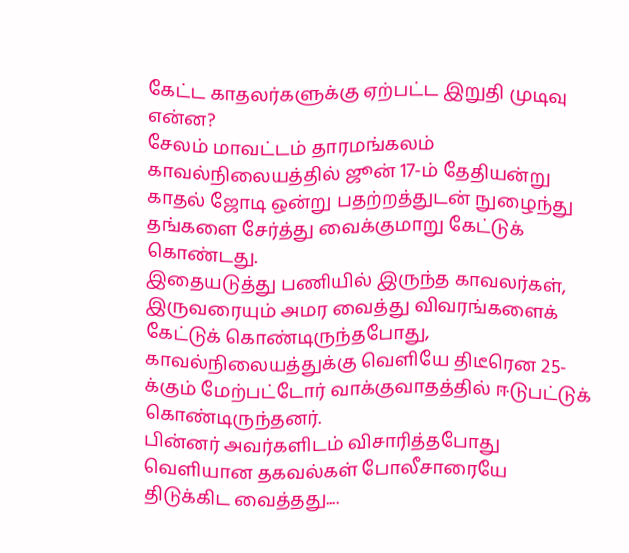கேட்ட காதலர்களுக்கு ஏற்பட்ட இறுதி முடிவு என்ன?
சேலம் மாவட்டம் தாரமங்கலம் காவல்நிலையத்தில் ஜூன் 17-ம் தேதியன்று காதல் ஜோடி ஒன்று பதற்றத்துடன் நுழைந்து தங்களை சேர்த்து வைக்குமாறு கேட்டுக் கொண்டது.
இதையடுத்து பணியில் இருந்த காவலர்கள், இருவரையும் அமர வைத்து விவரங்களைக் கேட்டுக் கொண்டிருந்தபோது, காவல்நிலையத்துக்கு வெளியே திடீரென 25-க்கும் மேற்பட்டோர் வாக்குவாதத்தில் ஈடுபட்டுக் கொண்டிருந்தனர்.
பின்னர் அவர்களிடம் விசாரித்தபோது வெளியான தகவல்கள் போலீசாரையே திடுக்கிட வைத்தது....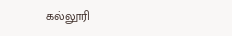கல்லூரி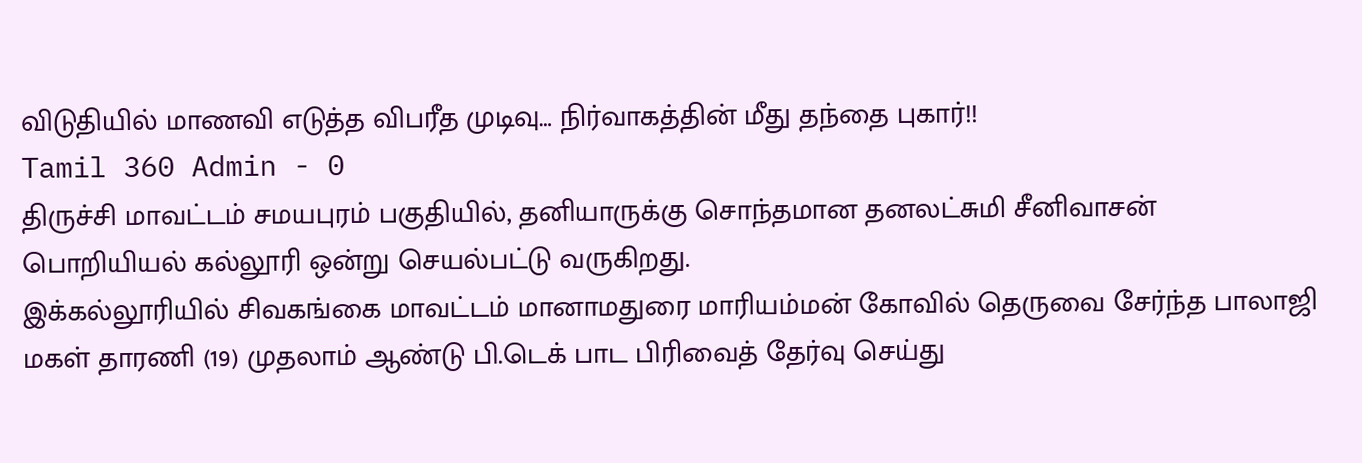விடுதியில் மாணவி எடுத்த விபரீத முடிவு… நிர்வாகத்தின் மீது தந்தை புகார்!!
Tamil 360 Admin - 0
திருச்சி மாவட்டம் சமயபுரம் பகுதியில், தனியாருக்கு சொந்தமான தனலட்சுமி சீனிவாசன் பொறியியல் கல்லூரி ஒன்று செயல்பட்டு வருகிறது.
இக்கல்லூரியில் சிவகங்கை மாவட்டம் மானாமதுரை மாரியம்மன் கோவில் தெருவை சேர்ந்த பாலாஜி மகள் தாரணி (19) முதலாம் ஆண்டு பி.டெக் பாட பிரிவைத் தேர்வு செய்து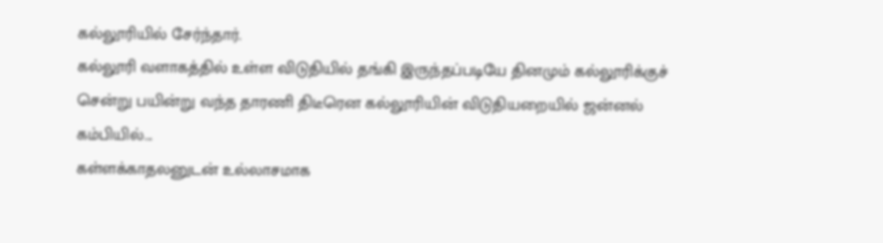கல்லூரியில் சேர்ந்தார்.
கல்லூரி வளாகத்தில் உள்ள விடுதியில் தங்கி இருந்தப்படியே தினமும் கல்லூரிக்குச் சென்று பயின்று வந்த தாரணி திடீரென கல்லூரியின் விடுதியறையில் ஜன்னல் கம்பியில்...
கள்ளக்காதலனுடன் உல்லாசமாக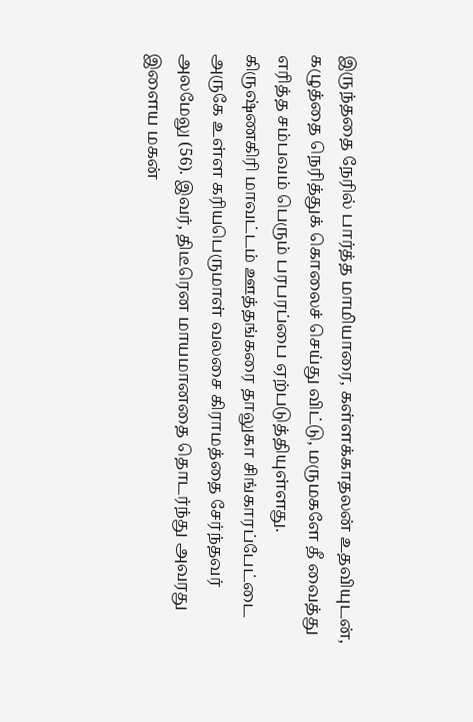இருந்ததை நேரில் பார்த்த மாமியாரை, கள்ளக்காதலன் உதவியுடன், கழுத்தை நெரித்துக் கொலைச் செய்து விட்டு, மருமகளே தீ வைத்து எரித்த சம்பவம் பெரும் பரபரப்பை ஏற்படுத்தியுள்ளது.
கிருஷ்ணகிரி மாவட்டம் ஊத்தங்கரை தாலுகா சிங்காரப்பேட்டை அருகே உள்ள கரியபெருமாள் வலசை கிராமத்தை சேர்ந்தவர் அலமேலு (56). இவர், திடீரென மாயமானதை தொடர்ந்து அவரது இளைய மகன்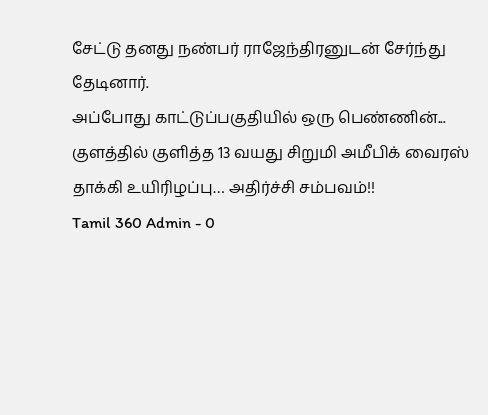சேட்டு தனது நண்பர் ராஜேந்திரனுடன் சேர்ந்து தேடினார்.
அப்போது காட்டுப்பகுதியில் ஒரு பெண்ணின்...
குளத்தில் குளித்த 13 வயது சிறுமி அமீபிக் வைரஸ் தாக்கி உயிரிழப்பு… அதிர்ச்சி சம்பவம்!!
Tamil 360 Admin - 0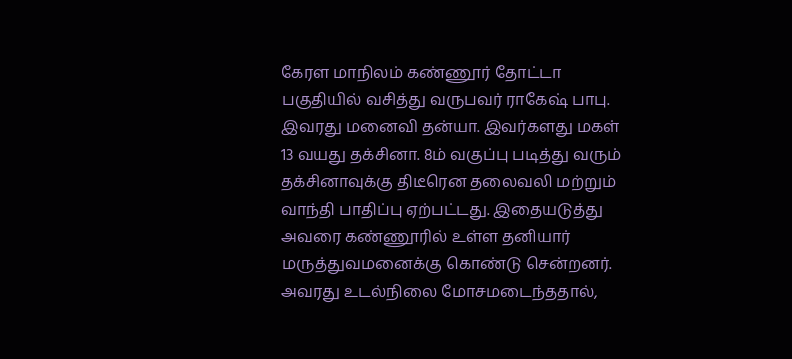கேரள மாநிலம் கண்ணூர் தோட்டா பகுதியில் வசித்து வருபவர் ராகேஷ் பாபு. இவரது மனைவி தன்யா. இவர்களது மகள் 13 வயது தக்சினா. 8ம் வகுப்பு படித்து வரும் தக்சினாவுக்கு திடீரென தலைவலி மற்றும் வாந்தி பாதிப்பு ஏற்பட்டது. இதையடுத்து அவரை கண்ணூரில் உள்ள தனியார் மருத்துவமனைக்கு கொண்டு சென்றனர்.
அவரது உடல்நிலை மோசமடைந்ததால்,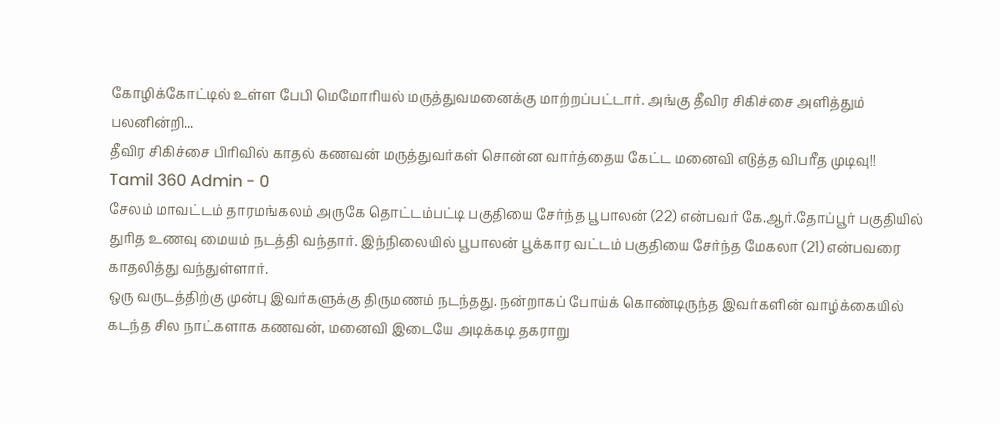கோழிக்கோட்டில் உள்ள பேபி மெமோரியல் மருத்துவமனைக்கு மாற்றப்பட்டார். அங்கு தீவிர சிகிச்சை அளித்தும் பலனின்றி...
தீவிர சிகிச்சை பிரிவில் காதல் கணவன் மருத்துவர்கள் சொன்ன வார்த்தைய கேட்ட மனைவி எடுத்த விபரீத முடிவு!!
Tamil 360 Admin - 0
சேலம் மாவட்டம் தாரமங்கலம் அருகே தொட்டம்பட்டி பகுதியை சேர்ந்த பூபாலன் (22) என்பவர் கே.ஆர்.தோப்பூர் பகுதியில் துரித உணவு மையம் நடத்தி வந்தார். இந்நிலையில் பூபாலன் பூக்கார வட்டம் பகுதியை சேர்ந்த மேகலா (21) என்பவரை காதலித்து வந்துள்ளார்.
ஒரு வருடத்திற்கு முன்பு இவர்களுக்கு திருமணம் நடந்தது. நன்றாகப் போய்க் கொண்டிருந்த இவர்களின் வாழ்க்கையில் கடந்த சில நாட்களாக கணவன், மனைவி இடையே அடிக்கடி தகராறு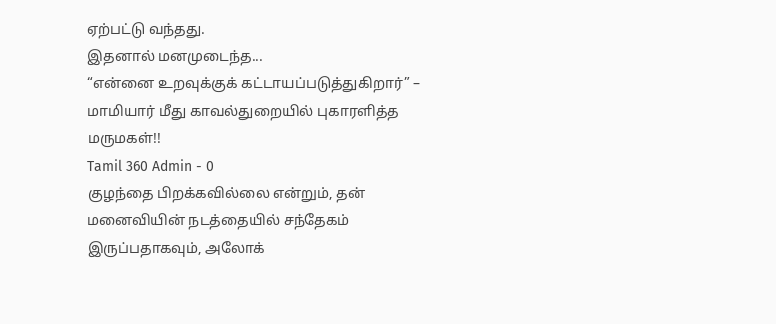ஏற்பட்டு வந்தது.
இதனால் மனமுடைந்த...
“என்னை உறவுக்குக் கட்டாயப்படுத்துகிறார்” – மாமியார் மீது காவல்துறையில் புகாரளித்த மருமகள்!!
Tamil 360 Admin - 0
குழந்தை பிறக்கவில்லை என்றும், தன் மனைவியின் நடத்தையில் சந்தேகம் இருப்பதாகவும், அலோக்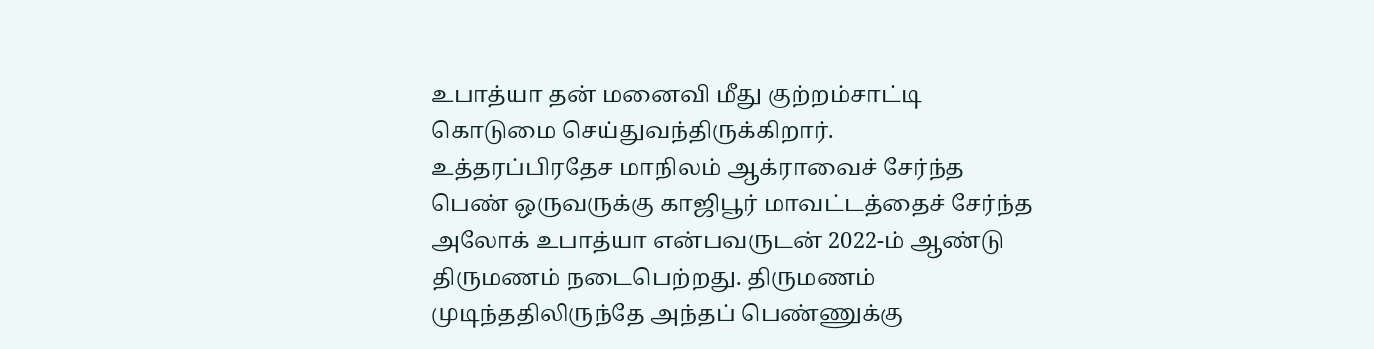உபாத்யா தன் மனைவி மீது குற்றம்சாட்டி கொடுமை செய்துவந்திருக்கிறார்.
உத்தரப்பிரதேச மாநிலம் ஆக்ராவைச் சேர்ந்த பெண் ஒருவருக்கு காஜிபூர் மாவட்டத்தைச் சேர்ந்த அலோக் உபாத்யா என்பவருடன் 2022-ம் ஆண்டு திருமணம் நடைபெற்றது. திருமணம் முடிந்ததிலிருந்தே அந்தப் பெண்ணுக்கு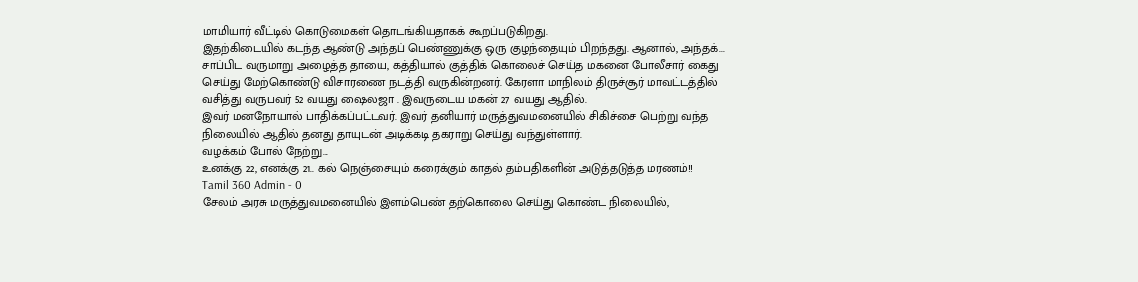மாமியார் வீட்டில் கொடுமைகள் தொடங்கியதாகக் கூறப்படுகிறது.
இதற்கிடையில் கடந்த ஆண்டு அந்தப் பெண்ணுக்கு ஒரு குழந்தையும் பிறந்தது. ஆனால், அந்தக்...
சாப்பிட வருமாறு அழைத்த தாயை, கத்தியால் குத்திக் கொலைச் செய்த மகனை போலீசார் கைது செய்து மேற்கொண்டு விசாரணை நடத்தி வருகின்றனர். கேரளா மாநிலம் திருச்சூர் மாவட்டத்தில் வசித்து வருபவர் 52 வயது ஷைலஜா . இவருடைய மகன் 27 வயது ஆதில்.
இவர் மனநோயால் பாதிக்கப்பட்டவர். இவர் தனியார் மருத்துவமனையில் சிகிச்சை பெற்று வந்த நிலையில் ஆதில் தனது தாயுடன் அடிக்கடி தகராறு செய்து வந்துள்ளார்.
வழக்கம் போல் நேற்று...
உனக்கு 22, எனக்கு 21.. கல் நெஞ்சையும் கரைக்கும் காதல் தம்பதிகளின் அடுத்தடுத்த மரணம்!!
Tamil 360 Admin - 0
சேலம் அரசு மருத்துவமனையில் இளம்பெண் தற்கொலை செய்து கொண்ட நிலையில்,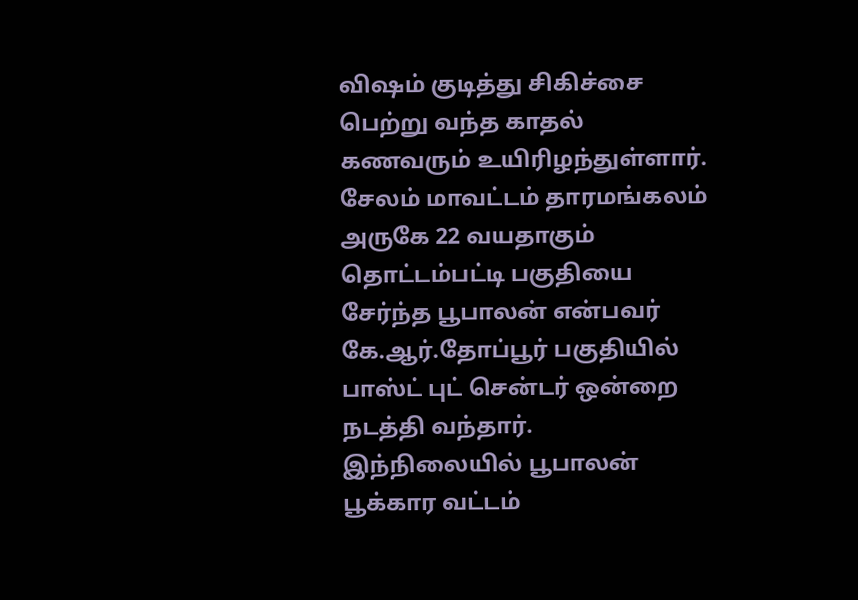விஷம் குடித்து சிகிச்சை பெற்று வந்த காதல் கணவரும் உயிரிழந்துள்ளார்.
சேலம் மாவட்டம் தாரமங்கலம் அருகே 22 வயதாகும் தொட்டம்பட்டி பகுதியை சேர்ந்த பூபாலன் என்பவர் கே.ஆர்.தோப்பூர் பகுதியில் பாஸ்ட் புட் சென்டர் ஒன்றை நடத்தி வந்தார். இந்நிலையில் பூபாலன் பூக்கார வட்டம்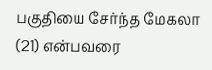பகுதியை சேர்ந்த மேகலா (21) என்பவரை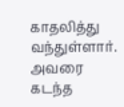காதலித்து வந்துள்ளார்.
அவரை கடந்த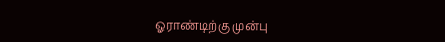ஓராண்டிற்கு முன்பு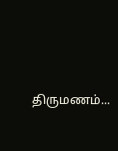திருமணம்...